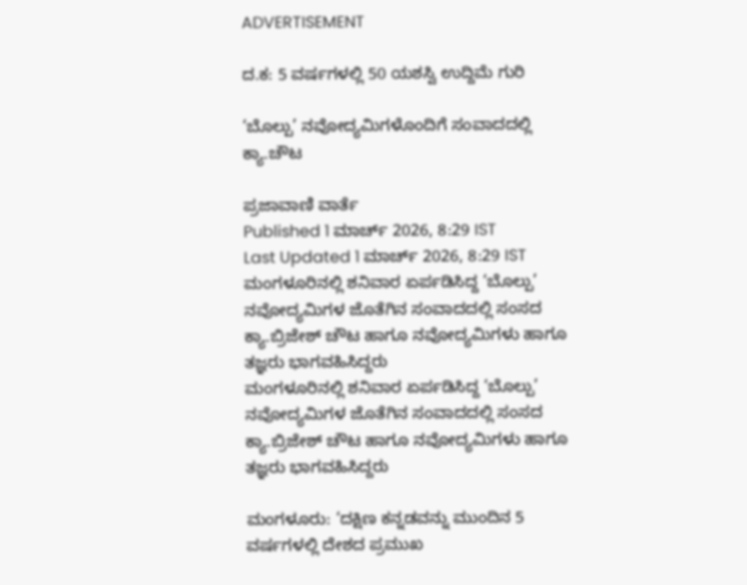ADVERTISEMENT

ದ.ಕ: 5 ವರ್ಷಗಳಲ್ಲಿ 50 ಯಶಸ್ವಿ ಉದ್ದಿಮೆ ಗುರಿ

‘ಬೊಲ್ಪು’ ನವೋದ್ಯಮಿಗಳೊಂದಿಗೆ ಸಂವಾದದಲ್ಲಿ ಕ್ಯಾ.ಚೌಟ

ಪ್ರಜಾವಾಣಿ ವಾರ್ತೆ
Published 1 ಮಾರ್ಚ್ 2026, 8:29 IST
Last Updated 1 ಮಾರ್ಚ್ 2026, 8:29 IST
ಮಂಗಳೂರಿನಲ್ಲಿ ಶನಿವಾರ ಏರ್ಪಡಿಸಿದ್ದ ‘ಬೊಲ್ಪು’ ನವೋದ್ಯಮಿಗಳ ಜೊತೆಗಿನ ಸಂವಾದದಲ್ಲಿ ಸಂಸದ ಕ್ಯಾ.ಬ್ರಿಜೇಶ್ ಚೌಟ ಹಾಗೂ ನವೋದ್ಯಮಿಗಳು ಹಾಗೂ ತಜ್ಞರು ಭಾಗವಹಿಸಿದ್ದರು
ಮಂಗಳೂರಿನಲ್ಲಿ ಶನಿವಾರ ಏರ್ಪಡಿಸಿದ್ದ ‘ಬೊಲ್ಪು’ ನವೋದ್ಯಮಿಗಳ ಜೊತೆಗಿನ ಸಂವಾದದಲ್ಲಿ ಸಂಸದ ಕ್ಯಾ.ಬ್ರಿಜೇಶ್ ಚೌಟ ಹಾಗೂ ನವೋದ್ಯಮಿಗಳು ಹಾಗೂ ತಜ್ಞರು ಭಾಗವಹಿಸಿದ್ದರು

ಮಂಗಳೂರು: ‘ದಕ್ಷಿಣ ಕನ್ನಡವನ್ನು ಮುಂದಿನ 5 ವರ್ಷಗಳಲ್ಲಿ ದೇಶದ ಪ್ರಮುಖ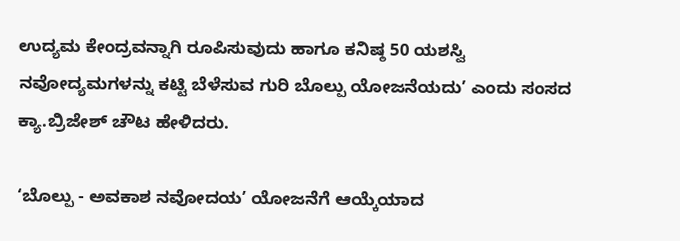ಉದ್ಯಮ ಕೇಂದ್ರವನ್ನಾಗಿ ರೂಪಿಸುವುದು ಹಾಗೂ ಕನಿಷ್ಠ 50 ಯಶಸ್ವಿ ನವೋದ್ಯಮಗಳನ್ನು ಕಟ್ಟಿ ಬೆಳೆಸುವ ಗುರಿ ಬೊಲ್ಪು ಯೋಜನೆಯದು’ ಎಂದು ಸಂಸದ ಕ್ಯಾ.ಬ್ರಿಜೇಶ್‌ ಚೌಟ ಹೇಳಿದರು.

‘ಬೊಲ್ಪು - ಅವಕಾಶ ನವೋದಯʼ ಯೋಜನೆಗೆ ಆಯ್ಕೆಯಾದ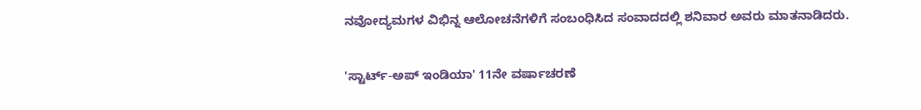ನವೋದ್ಯಮಗಳ ವಿಭಿನ್ನ ಆಲೋಚನೆಗಳಿಗೆ ಸಂಬಂಧಿಸಿದ ಸಂವಾದದಲ್ಲಿ ಶನಿವಾರ ಅವರು ಮಾತನಾಡಿದರು.

'ಸ್ಟಾರ್ಟ್-ಅಪ್ ಇಂಡಿಯಾ' 11ನೇ ವರ್ಷಾಚರಣೆ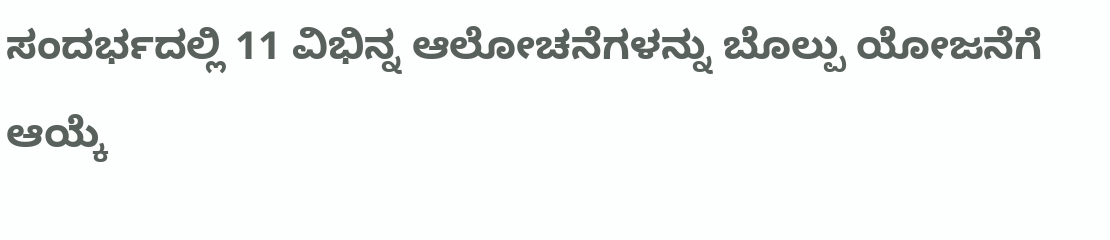ಸಂದರ್ಭದಲ್ಲಿ 11 ವಿಭಿನ್ನ ಆಲೋಚನೆಗಳನ್ನು ಬೊಲ್ಪು ಯೋಜನೆಗೆ ಆಯ್ಕೆ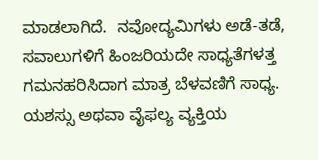ಮಾಡಲಾಗಿದೆ.  ನವೋದ್ಯಮಿಗಳು ಅಡೆ-ತಡೆ, ಸವಾಲುಗಳಿಗೆ ಹಿಂಜರಿಯದೇ ಸಾಧ್ಯತೆಗಳತ್ತ ಗಮನಹರಿಸಿದಾಗ ಮಾತ್ರ ಬೆಳವಣಿಗೆ ಸಾಧ್ಯ. ಯಶಸ್ಸು ಅಥವಾ ವೈಫಲ್ಯ ವ್ಯಕ್ತಿಯ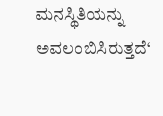ಮನಸ್ಥಿತಿಯನ್ನು ಅವಲಂಬಿಸಿರುತ್ತದೆ‘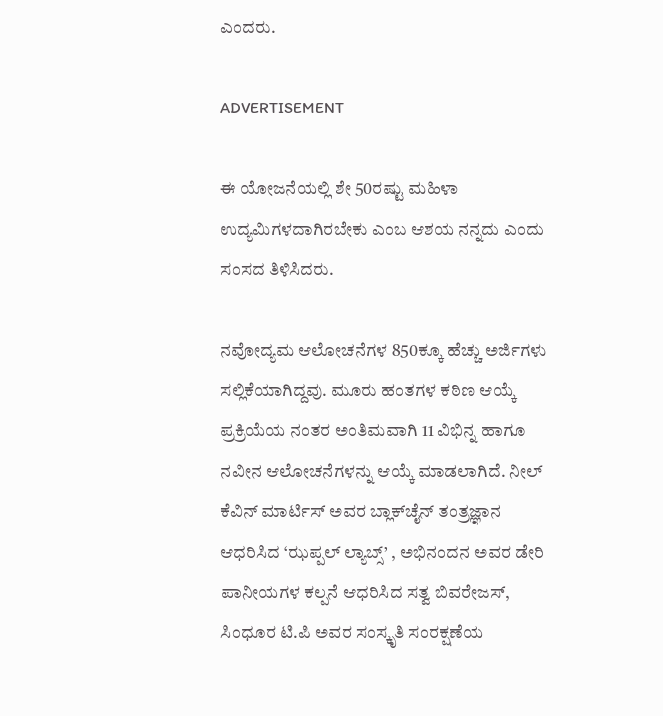ಎಂದರು.

ADVERTISEMENT

ಈ ಯೋಜನೆಯಲ್ಲಿ ಶೇ 50ರಷ್ಟು ಮಹಿಳಾ ಉದ್ಯಮಿಗಳದಾಗಿರಬೇಕು ಎಂಬ ಆಶಯ ನನ್ನದು ಎಂದು ಸಂಸದ ತಿಳಿಸಿದರು.

ನವೋದ್ಯಮ ಆಲೋಚನೆಗಳ 850ಕ್ಕೂ ಹೆಚ್ಚು ಅರ್ಜಿಗಳು ಸಲ್ಲಿಕೆಯಾಗಿದ್ದವು. ಮೂರು ಹಂತಗಳ ಕಠಿಣ ಆಯ್ಕೆ ಪ್ರಕ್ರಿಯೆಯ ನಂತರ ಅಂತಿಮವಾಗಿ 11 ವಿಭಿನ್ನ ಹಾಗೂ ನವೀನ ಆಲೋಚನೆಗಳನ್ನು ಆಯ್ಕೆ ಮಾಡಲಾಗಿದೆ. ನೀಲ್ ಕೆವಿನ್ ಮಾರ್ಟಿಸ್ ಅವರ ಬ್ಲಾಕ್‌ಚೈನ್ ತಂತ್ರಜ್ಞಾನ ಆಧರಿಸಿದ ‘ಝಪ್ಪಲ್ ಲ್ಯಾಬ್ಸ್’ , ಅಭಿನಂದನ ಅವರ ಡೇರಿ ಪಾನೀಯಗಳ ಕಲ್ಪನೆ ಆಧರಿಸಿದ ಸತ್ವ ಬಿವರೇಜಸ್, ಸಿಂಧೂರ ಟಿ.ಪಿ ಅವರ ಸಂಸ್ಕೃತಿ ಸಂರಕ್ಷಣೆಯ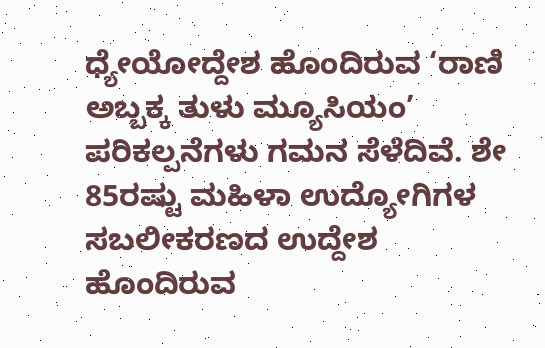ಧ್ಯೇಯೋದ್ದೇಶ ಹೊಂದಿರುವ ‘ರಾಣಿ ಅಬ್ಬಕ್ಕ ತುಳು ಮ್ಯೂಸಿಯಂ’ ಪರಿಕಲ್ಪನೆಗಳು ಗಮನ ಸೆಳೆದಿವೆ. ಶೇ 85ರಷ್ಟು ಮಹಿಳಾ ಉದ್ಯೋಗಿಗಳ ಸಬಲೀಕರಣದ ಉದ್ದೇಶ ಹೊಂದಿರುವ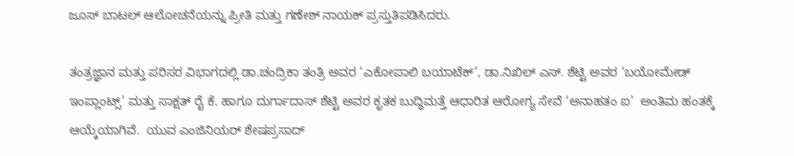ಜೂಸ್ ಬಾಟಲ್ ಆಲೋಚನೆಯನ್ನು ಪ್ರೀತಿ ಮತ್ತು ಗಣೇಶ್ ನಾಯಕ್ ಪ್ರಸ್ತುತಿಪಡಿಸಿದರು.

ತಂತ್ರಜ್ಞಾನ ಮತ್ತು ಪರಿಸರ ವಿಭಾಗದಲ್ಲಿ ಡಾ.ಚಂದ್ರಿಕಾ ತಂತ್ರಿ ಅವರ ‘ಎಕೋಪಾಲಿ ಬಯಾಟೆಕ್’, ಡಾ.ನಿಖಿಲ್ ಎಸ್. ಶೆಟ್ಟಿ ಅವರ ‘ಬಯೋಮೇಡ್ ಇಂಪ್ಲಾಂಟ್ಸ್’ ಮತ್ತು ಸಾಕ್ಷತ್ ರೈ ಕೆ. ಹಾಗೂ ದುರ್ಗಾದಾಸ್ ಶೆಟ್ಟಿ ಅವರ ಕೃತಕ ಬುದ್ಧಿಮತ್ತೆ ಆಧಾರಿತ ಆರೋಗ್ಯ ಸೇವೆ ‘ಅನಾಹತಂ ಐ’  ಅಂತಿಮ ಹಂತಕ್ಕೆ ಆಯ್ಕೆಯಾಗಿವೆ.  ಯುವ ಎಂಜಿನಿಯರ್ ಶೇಷಪ್ರಸಾದ್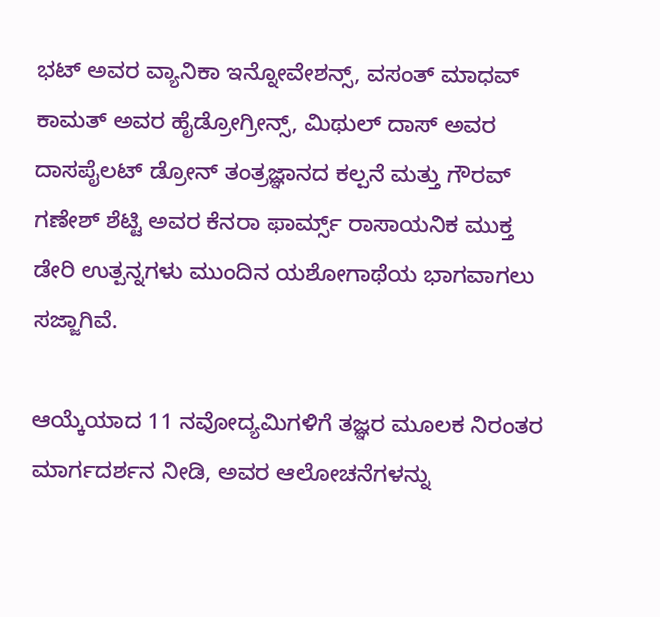ಭಟ್ ಅವರ ವ್ಯಾನಿಕಾ ಇನ್ನೋವೇಶನ್ಸ್, ವಸಂತ್ ಮಾಧವ್ ಕಾಮತ್ ಅವರ ಹೈಡ್ರೋಗ್ರೀನ್ಸ್, ಮಿಥುಲ್ ದಾಸ್ ಅವರ ದಾಸಪೈಲಟ್ ಡ್ರೋನ್ ತಂತ್ರಜ್ಞಾನದ ಕಲ್ಪನೆ ಮತ್ತು ಗೌರವ್ ಗಣೇಶ್ ಶೆಟ್ಟಿ ಅವರ ಕೆನರಾ ಫಾರ್ಮ್ಸ್ ರಾಸಾಯನಿಕ ಮುಕ್ತ ಡೇರಿ ಉತ್ಪನ್ನಗಳು ಮುಂದಿನ ಯಶೋಗಾಥೆಯ ಭಾಗವಾಗಲು ಸಜ್ಜಾಗಿವೆ.

ಆಯ್ಕೆಯಾದ 11 ನವೋದ್ಯಮಿಗಳಿಗೆ ತಜ್ಞರ ಮೂಲಕ ನಿರಂತರ ಮಾರ್ಗದರ್ಶನ ನೀಡಿ, ಅವರ ಆಲೋಚನೆಗಳನ್ನು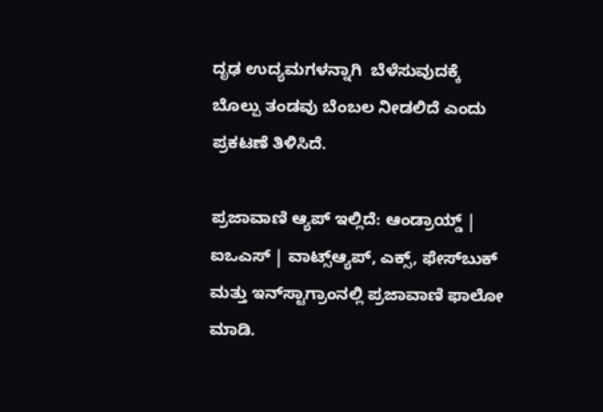ದೃಢ ಉದ್ಯಮಗಳನ್ನಾಗಿ  ಬೆಳೆಸುವುದಕ್ಕೆ ಬೊಲ್ಪು ತಂಡವು ಬೆಂಬಲ ನೀಡಲಿದೆ ಎಂದು ಪ್ರಕಟಣೆ ತಿಳಿಸಿದೆ.

ಪ್ರಜಾವಾಣಿ ಆ್ಯಪ್ ಇಲ್ಲಿದೆ: ಆಂಡ್ರಾಯ್ಡ್ | ಐಒಎಸ್ | ವಾಟ್ಸ್ಆ್ಯಪ್, ಎಕ್ಸ್, ಫೇಸ್‌ಬುಕ್ ಮತ್ತು ಇನ್‌ಸ್ಟಾಗ್ರಾಂನಲ್ಲಿ ಪ್ರಜಾವಾಣಿ ಫಾಲೋ ಮಾಡಿ.